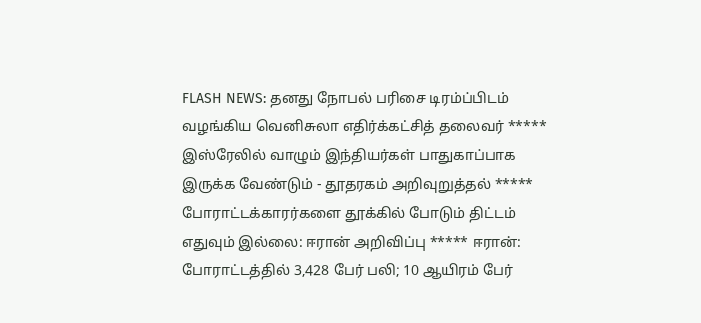FLASH NEWS: தனது நோபல் பரிசை டிரம்ப்பிடம் வழங்கிய வெனிசுலா எதிர்க்கட்சித் தலைவர் ***** இஸ்ரேலில் வாழும் இந்தியர்கள் பாதுகாப்பாக இருக்க வேண்டும் - தூதரகம் அறிவுறுத்தல் ***** போராட்டக்காரர்களை தூக்கில் போடும் திட்டம் எதுவும் இல்லை: ஈரான் அறிவிப்பு ***** ஈரான்: போராட்டத்தில் 3,428 பேர் பலி; 10 ஆயிரம் பேர்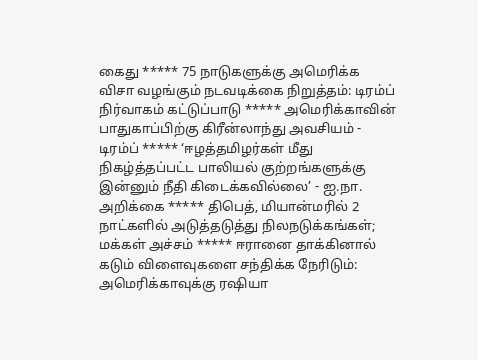கைது ***** 75 நாடுகளுக்கு அமெரிக்க விசா வழங்கும் நடவடிக்கை நிறுத்தம்: டிரம்ப் நிர்வாகம் கட்டுப்பாடு ***** அமெரிக்காவின் பாதுகாப்பிற்கு கிரீன்லாந்து அவசியம் - டிரம்ப் ***** ‘ஈழத்தமிழர்கள் மீது நிகழ்த்தப்பட்ட பாலியல் குற்றங்களுக்கு இன்னும் நீதி கிடைக்கவில்லை’ - ஐ.நா. அறிக்கை ***** திபெத், மியான்மரில் 2 நாட்களில் அடுத்தடுத்து நிலநடுக்கங்கள்; மக்கள் அச்சம் ***** ஈரானை தாக்கினால் கடும் விளைவுகளை சந்திக்க நேரிடும்: அமெரிக்காவுக்கு ரஷியா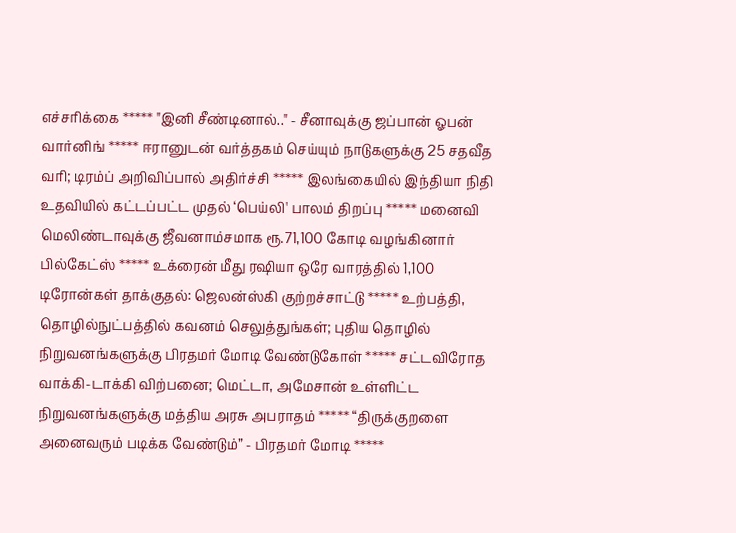எச்சரிக்கை ***** "இனி சீண்டினால்.." - சீனாவுக்கு ஜப்பான் ஓபன் வார்னிங் ***** ஈரானுடன் வர்த்தகம் செய்யும் நாடுகளுக்கு 25 சதவீத வரி; டிரம்ப் அறிவிப்பால் அதிர்ச்சி ***** இலங்கையில் இந்தியா நிதி உதவியில் கட்டப்பட்ட முதல் ‘பெய்லி' பாலம் திறப்பு ***** மனைவி மெலிண்டாவுக்கு ஜீவனாம்சமாக ரூ.71,100 கோடி வழங்கினார் பில்கேட்ஸ் ***** உக்ரைன் மீது ரஷியா ஒரே வாரத்தில் 1,100 டிரோன்கள் தாக்குதல்: ஜெலன்ஸ்கி குற்றச்சாட்டு ***** உற்பத்தி, தொழில்நுட்பத்தில் கவனம் செலுத்துங்கள்; புதிய தொழில் நிறுவனங்களுக்கு பிரதமர் மோடி வேண்டுகோள் ***** சட்டவிரோத வாக்கி-டாக்கி விற்பனை; மெட்டா, அமேசான் உள்ளிட்ட நிறுவனங்களுக்கு மத்திய அரசு அபராதம் ***** “திருக்குறளை அனைவரும் படிக்க வேண்டும்” - பிரதமர் மோடி *****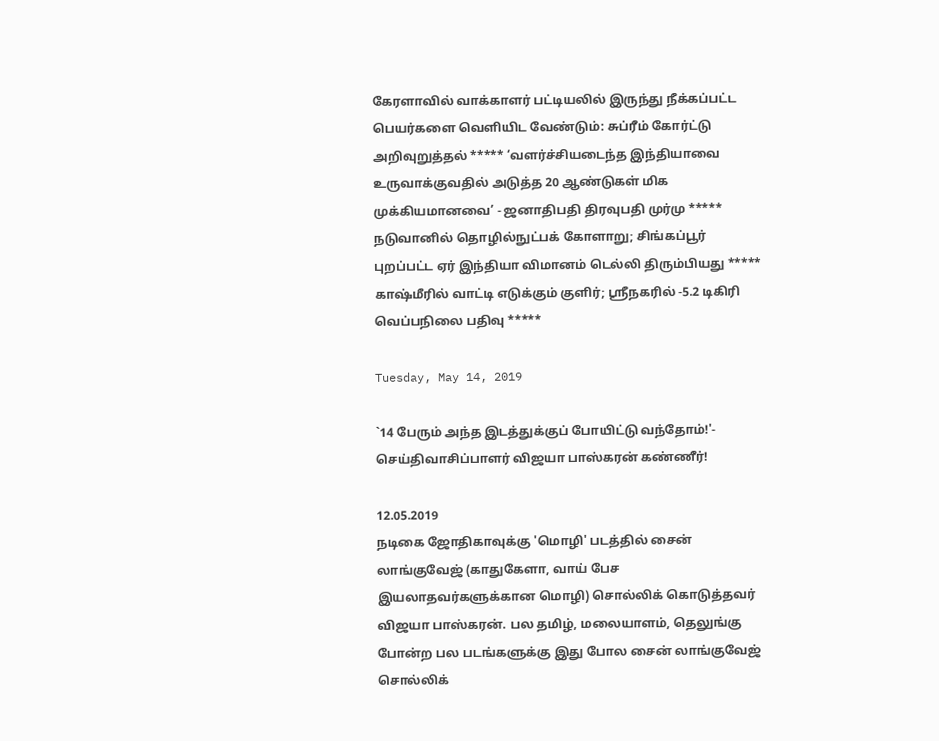கேரளாவில் வாக்காளர் பட்டியலில் இருந்து நீக்கப்பட்ட பெயர்களை வெளியிட வேண்டும்: சுப்ரீம் கோர்ட்டு அறிவுறுத்தல் ***** ‘வளர்ச்சியடைந்த இந்தியாவை உருவாக்குவதில் அடுத்த 20 ஆண்டுகள் மிக முக்கியமானவை’ - ஜனாதிபதி திரவுபதி முர்மு ***** நடுவானில் தொழில்நுட்பக் கோளாறு; சிங்கப்பூர் புறப்பட்ட ஏர் இந்தியா விமானம் டெல்லி திரும்பியது ***** காஷ்மீரில் வாட்டி எடுக்கும் குளிர்; ஸ்ரீநகரில் -5.2 டிகிரி வெப்பநிலை பதிவு *****

Tuesday, May 14, 2019

`14 பேரும் அந்த இடத்துக்குப் போயிட்டு வந்தோம்!'- செய்திவாசிப்பாளர் விஜயா பாஸ்கரன் கண்ணீர்!

12.05.2019
நடிகை ஜோதிகாவுக்கு 'மொழி' படத்தில் சைன் லாங்குவேஜ் (காதுகேளா, வாய் பேச இயலாதவர்களுக்கான மொழி) சொல்லிக் கொடுத்தவர் விஜயா பாஸ்கரன். பல தமிழ், மலையாளம், தெலுங்கு போன்ற பல படங்களுக்கு இது போல சைன் லாங்குவேஜ் சொல்லிக்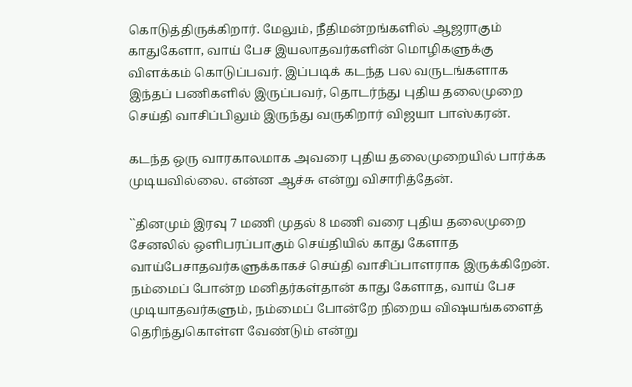கொடுத்திருக்கிறார். மேலும், நீதிமன்றங்களில் ஆஜராகும் காதுகேளா, வாய் பேச இயலாதவர்களின் மொழிகளுக்கு விளக்கம் கொடுப்பவர். இப்படிக் கடந்த பல வருடங்களாக இந்தப் பணிகளில் இருப்பவர், தொடர்ந்து புதிய தலைமுறை செய்தி வாசிப்பிலும் இருந்து வருகிறார் விஜயா பாஸ்கரன்.

கடந்த ஒரு வாரகாலமாக அவரை புதிய தலைமுறையில் பார்க்க முடியவில்லை. என்ன ஆச்சு என்று விசாரித்தேன்.

``தினமும் இரவு 7 மணி முதல் 8 மணி வரை புதிய தலைமுறை சேனலில் ஒளிபரப்பாகும் செய்தியில் காது கேளாத வாய்பேசாதவர்களுக்காகச் செய்தி வாசிப்பாளராக இருக்கிறேன். நம்மைப் போன்ற மனிதர்கள்தான் காது கேளாத, வாய் பேச முடியாதவர்களும், நம்மைப் போன்றே நிறைய விஷயங்களைத் தெரிந்துகொள்ள வேண்டும் என்று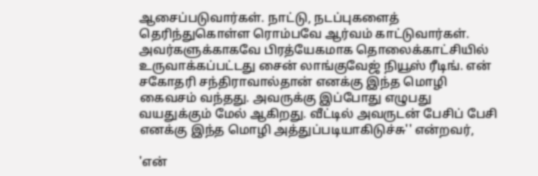ஆசைப்படுவார்கள். நாட்டு, நடப்புகளைத் தெரிந்துகொள்ள ரொம்பவே ஆர்வம் காட்டுவார்கள். அவர்களுக்காகவே பிரத்யேகமாக தொலைக்காட்சியில் உருவாக்கப்பட்டது சைன் லாங்குவேஜ் நியூஸ் ரீடிங். என் சகோதரி சந்திராவால்தான் எனக்கு இந்த மொழி கைவசம் வந்தது. அவருக்கு இப்போது எழுபது வயதுக்கும் மேல் ஆகிறது. வீட்டில் அவருடன் பேசிப் பேசி எனக்கு இந்த மொழி அத்துப்படியாகிடுச்சு'' என்றவர்,

'என்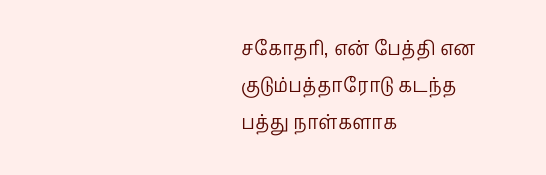சகோதரி, என் பேத்தி என குடும்பத்தாரோடு கடந்த பத்து நாள்களாக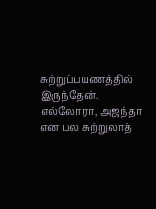சுற்றுப்பயணத்தில் இருந்தேன். எல்லோரா, அஜந்தா என பல சுற்றுலாத்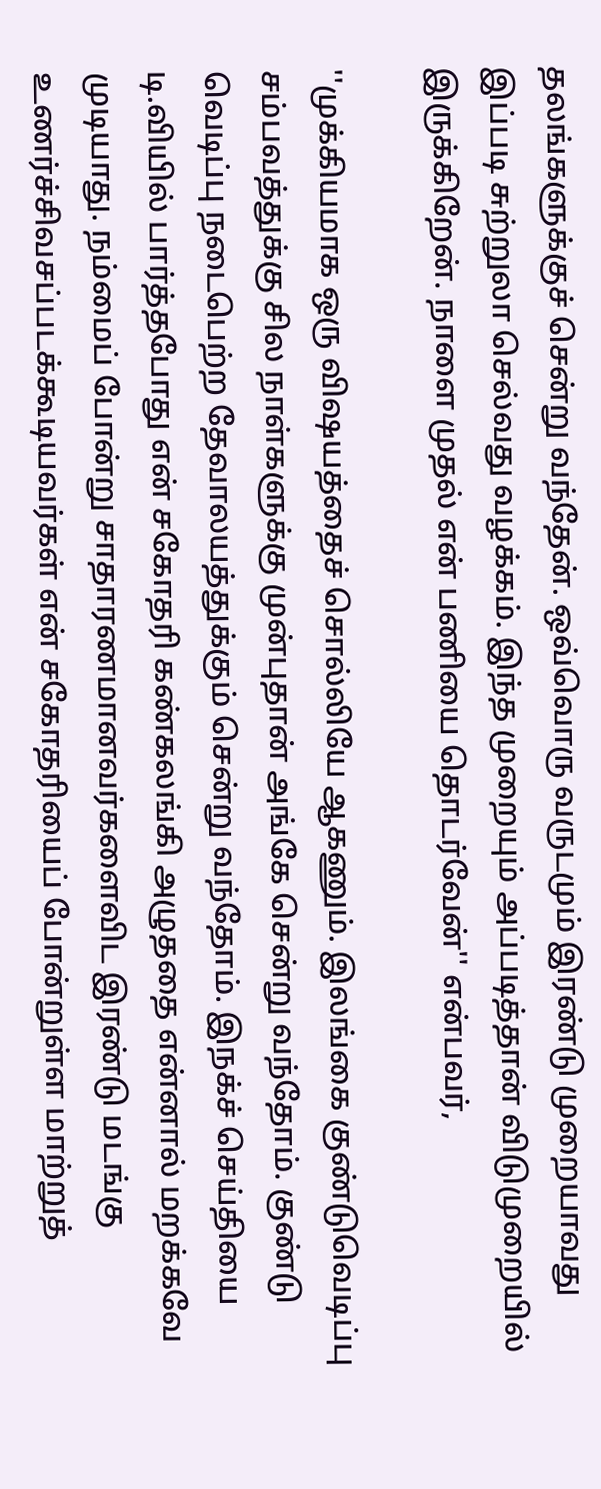தலங்களுக்குச் சென்று வந்தேன். ஒவ்வொரு வருடமும் இரண்டு முறையாவது இப்படி சுற்றுலா செல்வது வழக்கம். இந்த முறையும் அப்படித்தான் விடுமுறையில் இருக்கிறேன். நாளை முதல் என் பணியை தொடர்வேன்'' என்பவர்,

''முக்கியமாக ஒரு விஷயத்தைச் சொல்லியே ஆகணும். இலங்கை குண்டுவெடிப்பு சம்பவத்துக்கு சில நாள்களுக்கு முன்புதான் அங்கே சென்று வந்தோம். குண்டு வெடிப்பு நடைபெற்ற தேவாலயத்துக்கும் சென்று வந்தோம். இநக்ச் செய்தியை டி.வியில் பார்த்தபோது என் சகோதரி கண்கலங்கி அழுததை என்னால் மறக்கவே முடியாது. நம்மைப் போன்று சாதாரணமானவர்களைவிட இரண்டு மடங்கு உணர்ச்சிவசப்படக்கூடியவர்கள் என் சகோதரியைப் போன்றுள்ள மாற்றுத்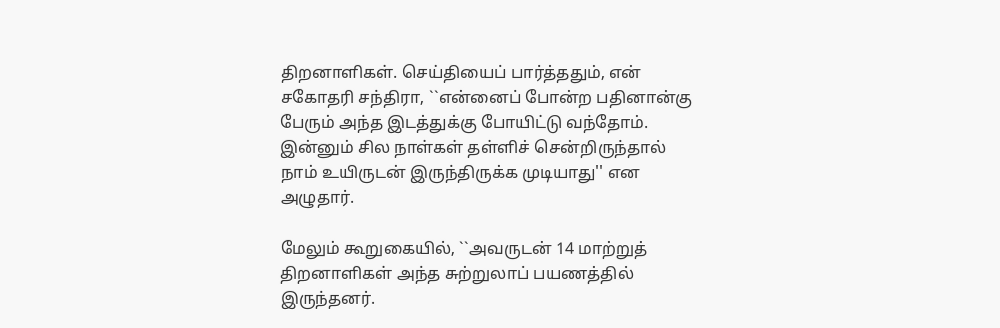திறனாளிகள். செய்தியைப் பார்த்ததும், என் சகோதரி சந்திரா, ``என்னைப் போன்ற பதினான்கு பேரும் அந்த இடத்துக்கு போயிட்டு வந்தோம். இன்னும் சில நாள்கள் தள்ளிச் சென்றிருந்தால் நாம் உயிருடன் இருந்திருக்க முடியாது'' என அழுதார்.

மேலும் கூறுகையில், ``அவருடன் 14 மாற்றுத் திறனாளிகள் அந்த சுற்றுலாப் பயணத்தில் இருந்தனர்.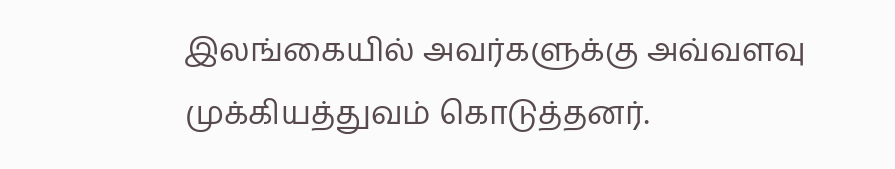இலங்கையில் அவர்களுக்கு அவ்வளவு முக்கியத்துவம் கொடுத்தனர்.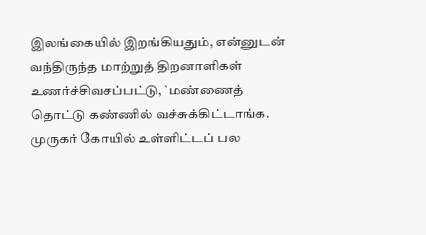இலங்கையில் இறங்கியதும், என்னுடன் வந்திருந்த மாற்றுத் திறனாளிகள் உணர்ச்சிவசப்பட்டு, `மண்ணைத் தொட்டு கண்ணில் வச்சுக்கிட்டாங்க. முருகர் கோயில் உள்ளிட்டப் பல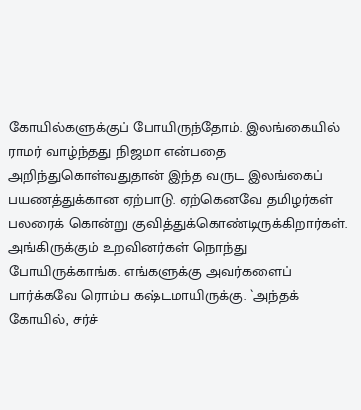கோயில்களுக்குப் போயிருந்தோம். இலங்கையில் ராமர் வாழ்ந்தது நிஜமா என்பதை அறிந்துகொள்வதுதான் இந்த வருட இலங்கைப் பயணத்துக்கான ஏற்பாடு. ஏற்கெனவே தமிழர்கள் பலரைக் கொன்று குவித்துக்கொண்டிருக்கிறார்கள். அங்கிருக்கும் உறவினர்கள் நொந்து போயிருக்காங்க. எங்களுக்கு அவர்களைப் பார்க்கவே ரொம்ப கஷ்டமாயிருக்கு. `அந்தக் கோயில், சர்ச்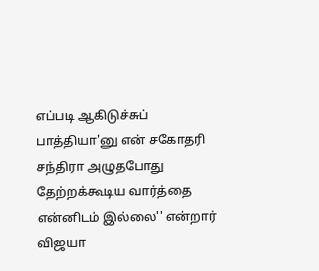எப்படி ஆகிடுச்சுப் பாத்தியா'னு என் சகோதரி சந்திரா அழுதபோது தேற்றக்கூடிய வார்த்தை என்னிடம் இல்லை'' என்றார் விஜயா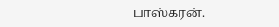பாஸ்கரன்.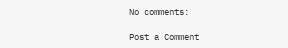No comments:

Post a Comment